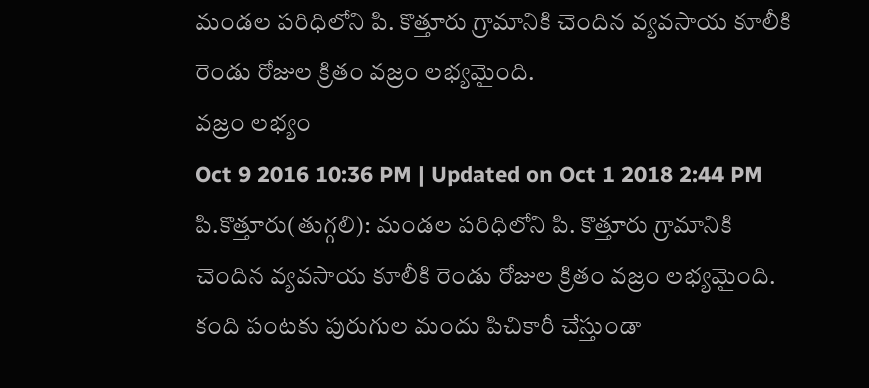మండల పరిధిలోని పి. కొత్తూరు గ్రామానికి చెందిన వ్యవసాయ కూలీకి రెండు రోజుల క్రితం వజ్రం లభ్యమైంది.
వజ్రం లభ్యం
Oct 9 2016 10:36 PM | Updated on Oct 1 2018 2:44 PM
పి.కొత్తూరు(తుగ్గలి): మండల పరిధిలోని పి. కొత్తూరు గ్రామానికి చెందిన వ్యవసాయ కూలీకి రెండు రోజుల క్రితం వజ్రం లభ్యమైంది. కంది పంటకు పురుగుల మందు పిచికారీ చేస్తుండా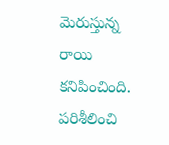మెరుస్తున్న రాయి కనిపించింది. పరిశీలించి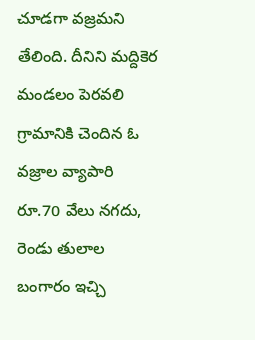చూడగా వజ్రమని తేలింది. దీనిని మద్దికెర మండలం పెరవలి గ్రామానికి చెందిన ఓ వజ్రాల వ్యాపారి రూ.70 వేలు నగదు, రెండు తులాల బంగారం ఇచ్చి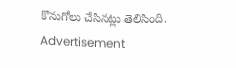కొనుగోలు చేసినట్లు తెలిసింది.
Advertisement